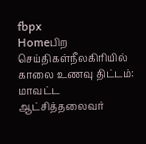fbpx
Homeபிற செய்திகள்நீலகிரியில் காலை உணவு திட்டம்: மாவட்ட ஆட்சித்தலைவர்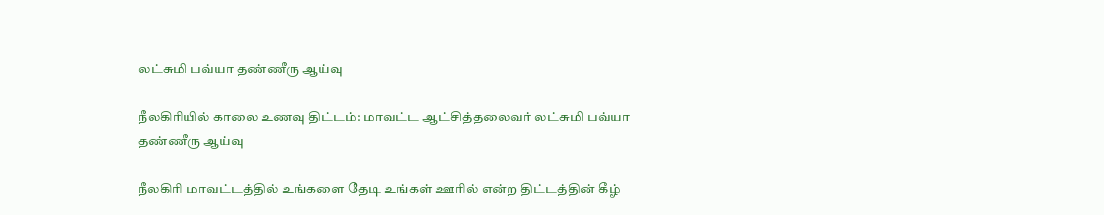லட்சுமி பவ்யா தண்ணீரு ஆய்வு

நீலகிரியில் காலை உணவு திட்டம்: மாவட்ட ஆட்சித்தலைவர் லட்சுமி பவ்யா தண்ணீரு ஆய்வு

நீலகிரி மாவட்டத்தில் உங்களை தேடி உங்கள் ஊரில் என்ற திட்டத்தின் கீழ்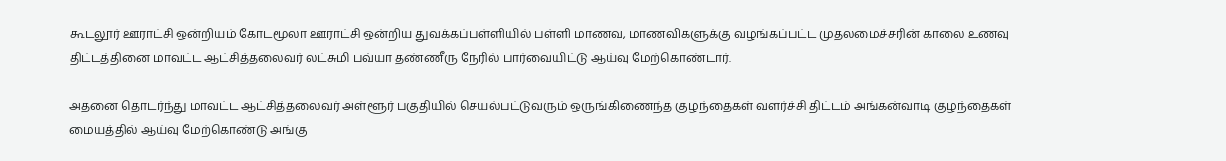கூடலூர் ஊராட்சி ஒன்றியம் கோடமூலா ஊராட்சி ஒன்றிய துவக்கப்பள்ளியில் பள்ளி மாணவ, மாணவிகளுக்கு வழங்கப்பட்ட முதலமைச்சரின் காலை உணவு திட்டத்தினை மாவட்ட ஆட்சித்தலைவர் லட்சுமி பவ்யா தண்ணீரு நேரில் பார்வையிட்டு ஆய்வு மேற்கொண்டார்.

அதனை தொடர்ந்து மாவட்ட ஆட்சித்தலைவர் அள்ளூர் பகுதியில் செயல்பட்டுவரும் ஒருங்கிணைந்த குழந்தைகள் வளர்ச்சி திட்டம் அங்கன்வாடி குழந்தைகள் மையத்தில் ஆய்வு மேற்கொண்டு அங்கு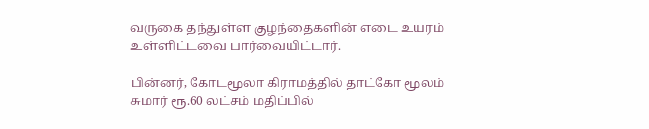வருகை தந்துள்ள குழந்தைகளின் எடை உயரம் உள்ளிட்டவை பார்வையிட்டார்.

பின்னர், கோடமூலா கிராமத்தில் தாட்கோ மூலம் சுமார் ரூ.60 லட்சம் மதிப்பில்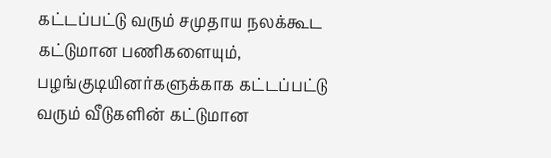கட்டப்பட்டு வரும் சமுதாய நலக்கூட கட்டுமான பணிகளையும், பழங்குடியினர்களுக்காக கட்டப்பட்டு வரும் வீடுகளின் கட்டுமான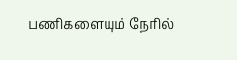பணிகளையும் நேரில்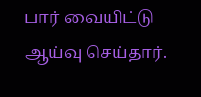பார் வையிட்டு ஆய்வு செய்தார்.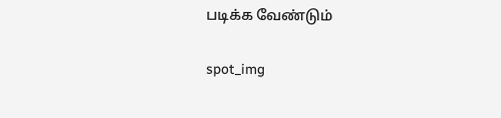படிக்க வேண்டும்

spot_img